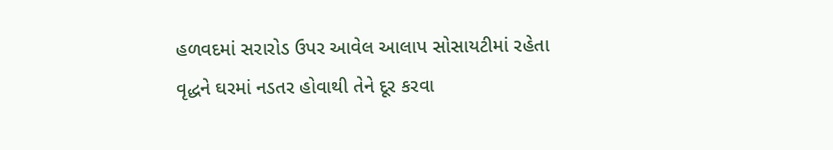હળવદમાં સરારોડ ઉપર આવેલ આલાપ સોસાયટીમાં રહેતા વૃદ્ધને ઘરમાં નડતર હોવાથી તેને દૂર કરવા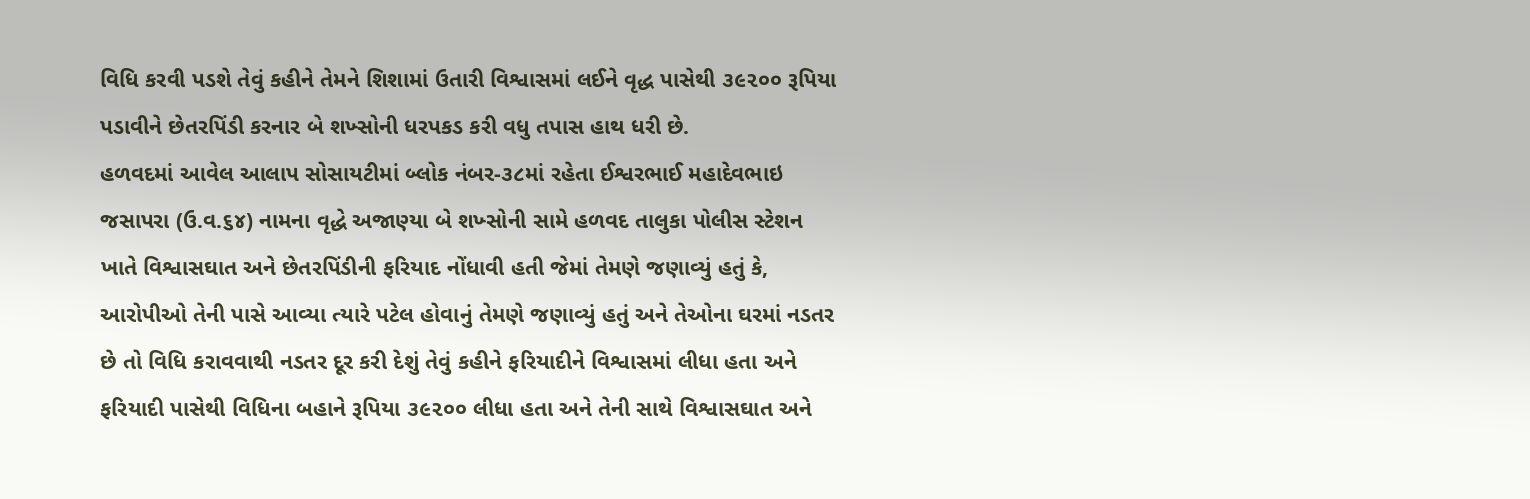વિધિ કરવી પડશે તેવું કહીને તેમને શિશામાં ઉતારી વિશ્વાસમાં લઈને વૃદ્ધ પાસેથી ૩૯૨૦૦ રૂપિયા પડાવીને છેતરપિંડી કરનાર બે શખ્સોની ધરપકડ કરી વધુ તપાસ હાથ ધરી છે.
હળવદમાં આવેલ આલાપ સોસાયટીમાં બ્લોક નંબર-૩૮માં રહેતા ઈશ્વરભાઈ મહાદેવભાઇ જસાપરા (ઉ.વ.૬૪) નામના વૃદ્ધે અજાણ્યા બે શખ્સોની સામે હળવદ તાલુકા પોલીસ સ્ટેશન ખાતે વિશ્વાસઘાત અને છેતરપિંડીની ફરિયાદ નોંધાવી હતી જેમાં તેમણે જણાવ્યું હતું કે, આરોપીઓ તેની પાસે આવ્યા ત્યારે પટેલ હોવાનું તેમણે જણાવ્યું હતું અને તેઓના ઘરમાં નડતર છે તો વિધિ કરાવવાથી નડતર દૂર કરી દેશું તેવું કહીને ફરિયાદીને વિશ્વાસમાં લીધા હતા અને ફરિયાદી પાસેથી વિધિના બહાને રૂપિયા ૩૯૨૦૦ લીધા હતા અને તેની સાથે વિશ્વાસઘાત અને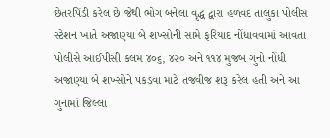છેતરપિંડી કરેલ છે જેથી ભોગ બનેલા વૃદ્ધ દ્વારા હળવદ તાલુકા પોલીસ સ્ટેશન ખાતે અજાણ્યા બે શખ્સોની સામે ફરિયાદ નોંધાવવામાં આવતા પોલીસે આઈપીસી કલમ ૪૦૬, ૪૨૦ અને ૧૧૪ મુજબ ગુનો નોંધી અજાણ્યા બે શખ્સોને પકડવા માટે તજવીજ શરૂ કરેલ હતી અને આ ગુનામાં જિલ્લા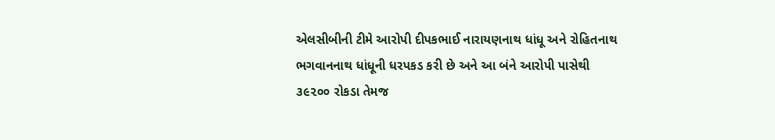એલસીબીની ટીમે આરોપી દીપકભાઈ નારાયણનાથ ધાંધૂ અને રોહિતનાથ ભગવાનનાથ ધાંધૂની ધરપકડ કરી છે અને આ બંને આરોપી પાસેથી ૩૯૨૦૦ રોકડા તેમજ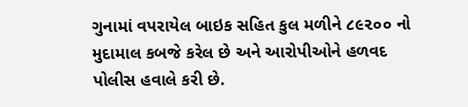ગુનામાં વપરાયેલ બાઇક સહિત કુલ મળીને ૮૯૨૦૦ નો મુદામાલ કબજે કરેલ છે અને આરોપીઓને હળવદ પોલીસ હવાલે કરી છે.